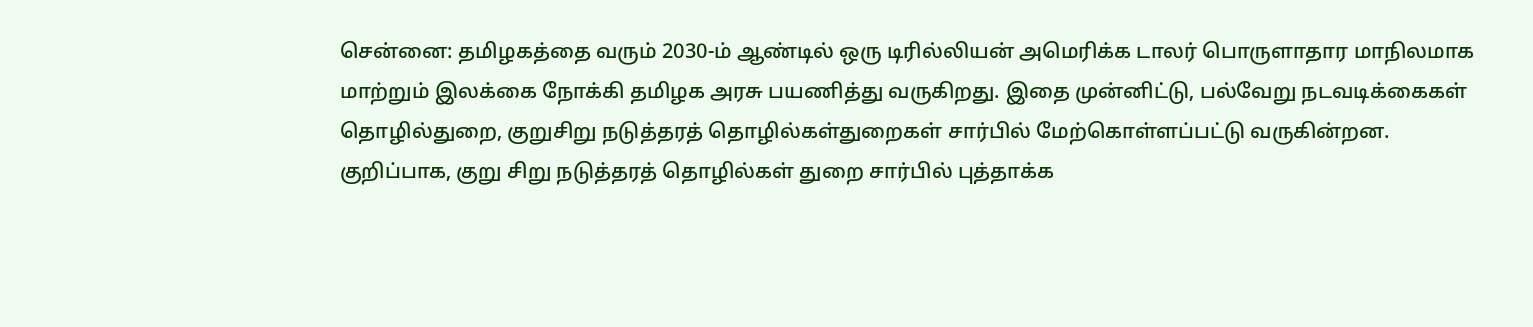சென்னை: தமிழகத்தை வரும் 2030-ம் ஆண்டில் ஒரு டிரில்லியன் அமெரிக்க டாலர் பொருளாதார மாநிலமாக மாற்றும் இலக்கை நோக்கி தமிழக அரசு பயணித்து வருகிறது. இதை முன்னிட்டு, பல்வேறு நடவடிக்கைகள் தொழில்துறை, குறுசிறு நடுத்தரத் தொழில்கள்துறைகள் சார்பில் மேற்கொள்ளப்பட்டு வருகின்றன.
குறிப்பாக, குறு சிறு நடுத்தரத் தொழில்கள் துறை சார்பில் புத்தாக்க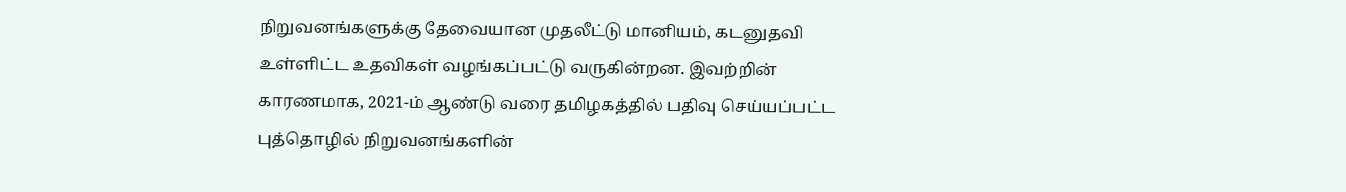நிறுவனங்களுக்கு தேவையான முதலீட்டு மானியம், கடனுதவி உள்ளிட்ட உதவிகள் வழங்கப்பட்டு வருகின்றன. இவற்றின் காரணமாக, 2021-ம் ஆண்டு வரை தமிழகத்தில் பதிவு செய்யப்பட்ட புத்தொழில் நிறுவனங்களின்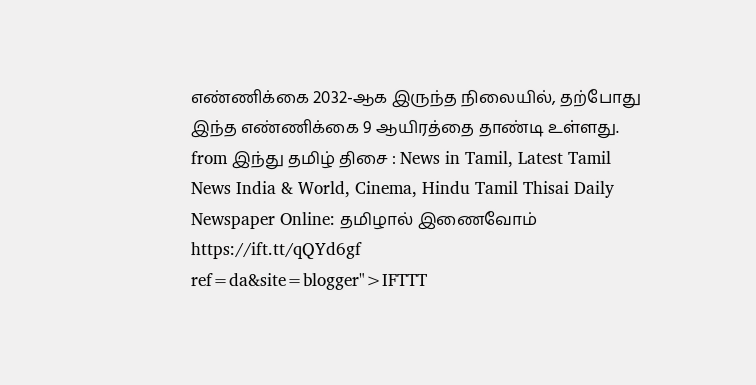எண்ணிக்கை 2032-ஆக இருந்த நிலையில், தற்போது இந்த எண்ணிக்கை 9 ஆயிரத்தை தாண்டி உள்ளது.
from இந்து தமிழ் திசை : News in Tamil, Latest Tamil News India & World, Cinema, Hindu Tamil Thisai Daily Newspaper Online: தமிழால் இணைவோம் https://ift.tt/qQYd6gf
ref=da&site=blogger">IFTTT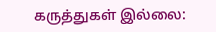கருத்துகள் இல்லை: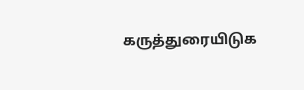கருத்துரையிடுக